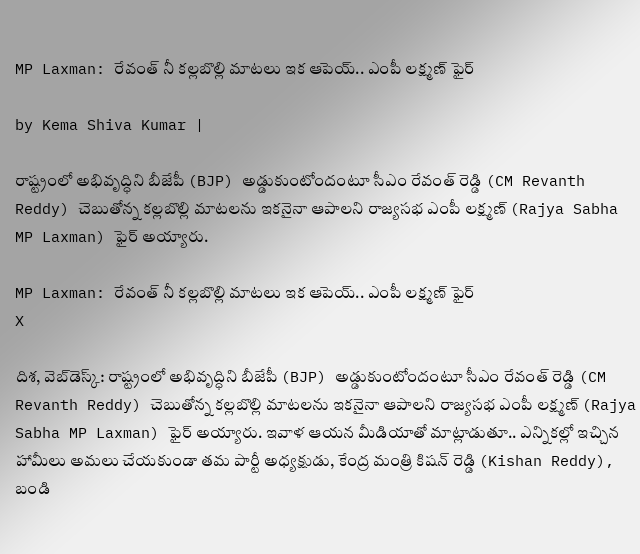MP Laxman: రేవంత్ నీ కల్లబొల్లి మాటలు ఇక ఆపెయ్.. ఎంపీ లక్ష్మణ్ ఫైర్

by Kema Shiva Kumar |

రాష్ట్రంలో అభివృద్ధిని బీజేపీ (BJP) అడ్డుకుంటోందంటూ సీఎం రేవంత్ రెడ్డి (CM Revanth Reddy) చెబుతోన్న కల్లబొల్లి మాటలను ఇకనైనా ఆపాలని రాజ్యసభ ఎంపీ లక్ష్మణ్ (Rajya Sabha MP Laxman) ఫైర్ అయ్యారు.

MP Laxman: రేవంత్ నీ కల్లబొల్లి మాటలు ఇక ఆపెయ్.. ఎంపీ లక్ష్మణ్ ఫైర్
X

దిశ, వెబ్‌డెస్క్: రాష్ట్రంలో అభివృద్ధిని బీజేపీ (BJP) అడ్డుకుంటోందంటూ సీఎం రేవంత్ రెడ్డి (CM Revanth Reddy) చెబుతోన్న కల్లబొల్లి మాటలను ఇకనైనా ఆపాలని రాజ్యసభ ఎంపీ లక్ష్మణ్ (Rajya Sabha MP Laxman) ఫైర్ అయ్యారు. ఇవాళ ఆయన మీడియాతో మాట్లాడుతూ.. ఎన్నికల్లో ఇచ్చిన హామీలు అమలు చేయకుండా తమ పార్టీ అధ్యక్షుడు, కేంద్ర మంత్రి కిషన్‌ రెడ్డి (Kishan Reddy), బండి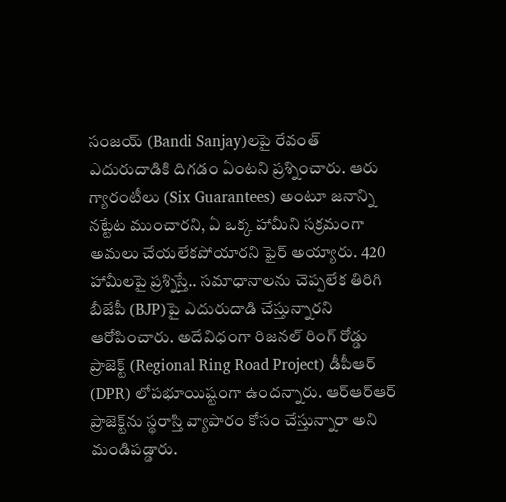సంజయ్‌ (Bandi Sanjay)లపై రేవంత్ ఎదురుదాడికి దిగడం ఏంటని ప్రశ్నించారు. ఆరు గ్యారంటీలు (Six Guarantees) అంటూ జనాన్ని నట్టేట ముంచారని, ఏ ఒక్క హామీని సక్రమంగా అమలు చేయలేకపోయారని ఫైర్ అయ్యారు. 420 హామీలపై ప్రశ్నిస్తే.. సమాధానాలను చెప్పలేక తిరిగి బీజేపీ (BJP)పై ఎదురుదాడి చేస్తున్నారని ఆరోపించారు. అదేవిధంగా రిజనల్ రింగ్ రోడ్డు ప్రాజెక్ట్ (Regional Ring Road Project) డీపీఆర్ (DPR) లోపభూయిష్టంగా ఉందన్నారు. ఆర్ఆర్ఆర్ ప్రాజెక్ట్‌ను స్థరాస్తి వ్యాపారం కోసం చేస్తున్నారా అని మండిపడ్డారు.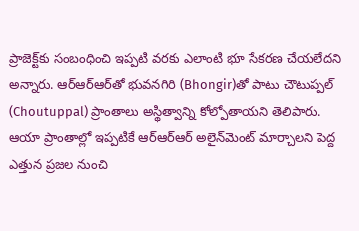ప్రాజెక్ట్‌కు సంబంధించి ఇప్పటి వరకు ఎలాంటి భూ సేకరణ చేయలేదని అన్నారు. ఆర్ఆర్ఆర్‌తో భువనగిరి (Bhongir)తో పాటు చౌటుప్పల్ (Choutuppal) ప్రాంతాలు అస్థిత్వాన్ని కోల్పోతాయని తెలిపారు. ఆయా ప్రాంతాల్లో ఇప్పటికే ఆర్ఆర్ఆర్ అలైన్‌మెంట్ మార్చాలని పెద్ద ఎత్తున ప్రజల నుంచి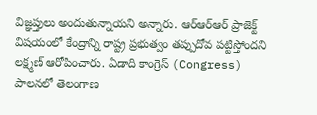విజ్ఞప్తులు అందుతున్నాయని అన్నారు. ఆర్ఆర్ఆర్ ప్రాజెక్ట్ విషయంలో కేంద్రాన్ని రాష్ట్ర ప్రభుత్వం తప్పుదోవ పట్టిస్తోందని లక్ష్మణ్ ఆరోపించారు. ఏడాది కాంగ్రెస్ (Congress) పాలనలో తెలంగాణ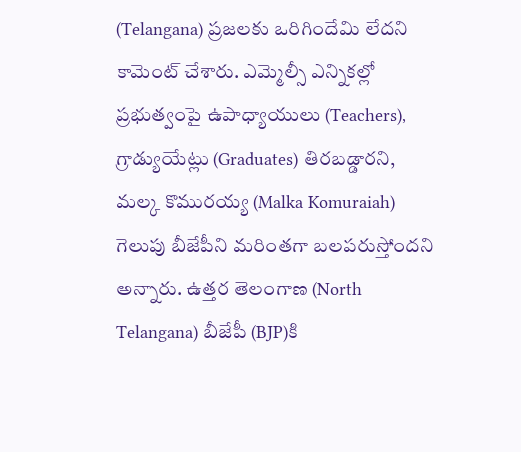(Telangana) ప్రజలకు ఒరిగిందేమి లేదని కామెంట్ చేశారు. ఎమ్మెల్సీ ఎన్నికల్లో ప్రభుత్వంపై ఉపాధ్యాయులు (Teachers), గ్రాడ్యుయేట్లు (Graduates) తిరబడ్డారని, మల్క కొమురయ్య (Malka Komuraiah) గెలుపు బీజేపీని మరింతగా బలపరుస్తోందని అన్నారు. ఉత్తర తెలంగాణ (North Telangana) బీజేపీ (BJP)కి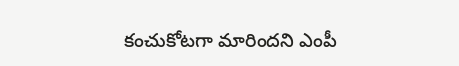కంచుకోటగా మారిందని ఎంపీ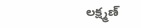లక్ష్మణ్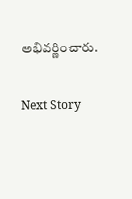అభివర్ణించారు.

Next Story